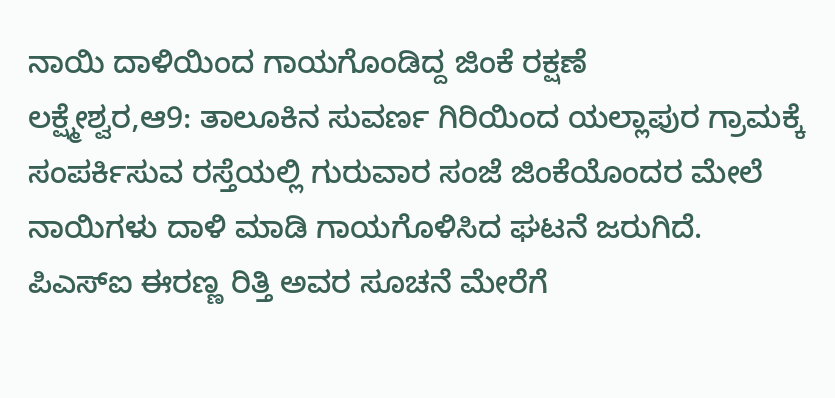ನಾಯಿ ದಾಳಿಯಿಂದ ಗಾಯಗೊಂಡಿದ್ದ ಜಿಂಕೆ ರಕ್ಷಣೆ
ಲಕ್ಷ್ಮೇಶ್ವರ,ಆ9: ತಾಲೂಕಿನ ಸುವರ್ಣ ಗಿರಿಯಿಂದ ಯಲ್ಲಾಪುರ ಗ್ರಾಮಕ್ಕೆ ಸಂಪರ್ಕಿಸುವ ರಸ್ತೆಯಲ್ಲಿ ಗುರುವಾರ ಸಂಜೆ ಜಿಂಕೆಯೊಂದರ ಮೇಲೆ ನಾಯಿಗಳು ದಾಳಿ ಮಾಡಿ ಗಾಯಗೊಳಿಸಿದ ಘಟನೆ ಜರುಗಿದೆ.
ಪಿಎಸ್‍ಐ ಈರಣ್ಣ ರಿತ್ತಿ ಅವರ ಸೂಚನೆ ಮೇರೆಗೆ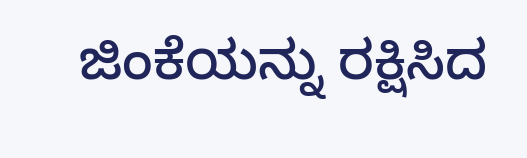ಜಿಂಕೆಯನ್ನು ರಕ್ಷಿಸಿದ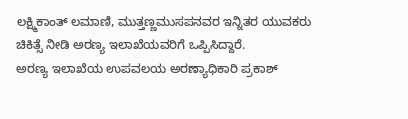ಲಕ್ಷ್ಮಿಕಾಂತ್ ಲಮಾಣಿ, ಮುತ್ತಣ್ಣಮುಸಪನವರ ಇನ್ನಿತರ ಯುವಕರು ಚಿಕಿತ್ಸೆ ನೀಡಿ ಅರಣ್ಯ ಇಲಾಖೆಯವರಿಗೆ ಒಪ್ಪಿಸಿದ್ದಾರೆ.
ಅರಣ್ಯ ಇಲಾಖೆಯ ಉಪವಲಯ ಅರಣ್ಯಾಧಿಕಾರಿ ಪ್ರಕಾಶ್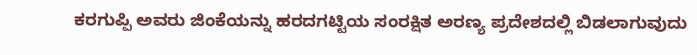ಕರಗುಪ್ಪಿ ಅವರು ಜಿಂಕೆಯನ್ನು ಹರದಗಟ್ಟಿಯ ಸಂರಕ್ಷಿತ ಅರಣ್ಯ ಪ್ರದೇಶದಲ್ಲಿ ಬಿಡಲಾಗುವುದು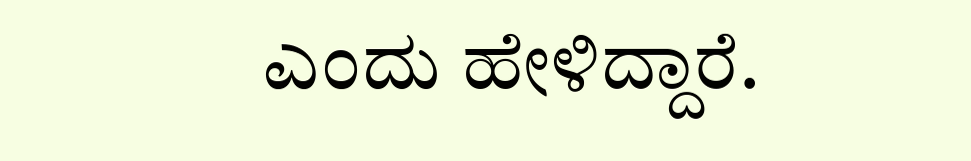ಎಂದು ಹೇಳಿದ್ದಾರೆ.